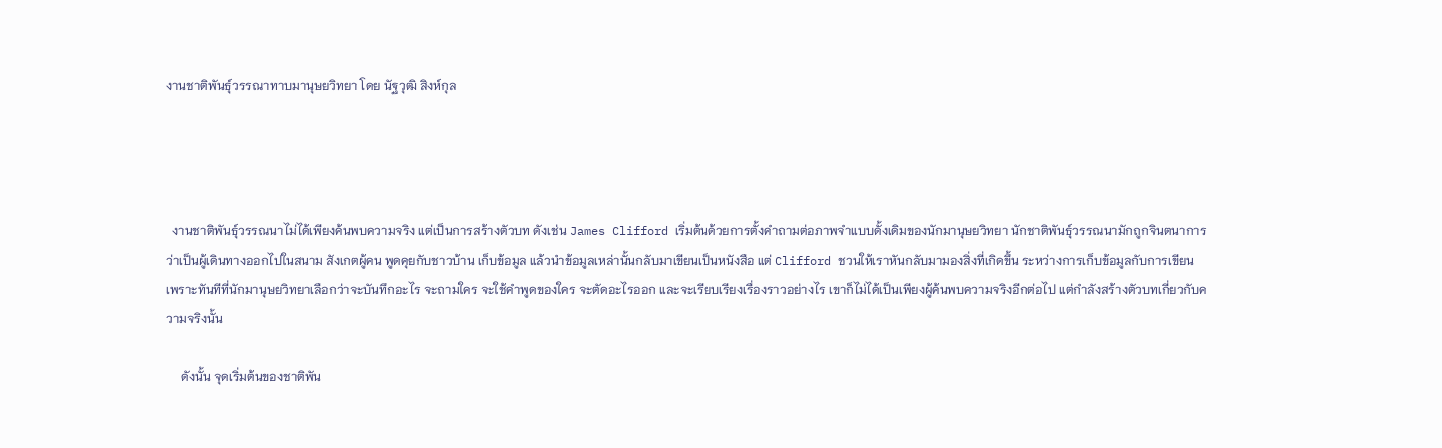งานชาติพันธุ์วรรณาทาบมานุษยวิทยา โดย นัฐวุฒิ สิงห์กุล




  งานชาติพันธุ์วรรณนาไม่ได้เพียงค้นพบความจริง แต่เป็นการสร้างตัวบท ดังเช่น James Clifford เริ่มต้นด้วยการตั้งคำถามต่อภาพจำแบบดั้งเดิมของนักมานุษยวิทยา นักชาติพันธุ์วรรณนามักถูกจินตนาการว่าเป็นผู้เดินทางออกไปในสนาม สังเกตผู้คน พูดคุยกับชาวบ้าน เก็บข้อมูล แล้วนำข้อมูลเหล่านั้นกลับมาเขียนเป็นหนังสือ แต่ Clifford ชวนให้เราหันกลับมามองสิ่งที่เกิดขึ้น ระหว่างการเก็บข้อมูลกับการเขียน เพราะทันทีที่นักมานุษยวิทยาเลือกว่าจะบันทึกอะไร จะถามใคร จะใช้คำพูดของใคร จะตัดอะไรออก และจะเรียบเรียงเรื่องราวอย่างไร เขาก็ไม่ได้เป็นเพียงผู้ค้นพบความจริงอีกต่อไป แต่กำลังสร้างตัวบทเกี่ยวกับความจริงนั้น

     ดังนั้น จุดเริ่มต้นของชาติพัน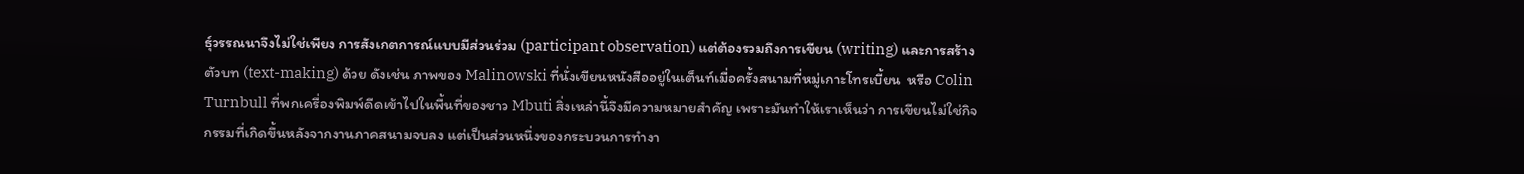ธุ์วรรณนาจึงไม่ใช่เพียง การสังเกตการณ์แบบมีส่วนร่วม (participant observation) แต่ต้องรวมถึงการเขียน (writing) และการสร้างตัวบท (text-making) ด้วย ดังเช่น ภาพของ Malinowski ที่นั่งเขียนหนังสืออยู่ในเต็นท์เมื่อครั้งสนามที่หมู่เกาะโทรเบี้ยน  หรือ Colin Turnbull ที่พกเครื่องพิมพ์ดีดเข้าไปในพื้นที่ของชาว Mbuti สิ่งเหล่านี้จึงมีความหมายสำคัญ เพราะมันทำให้เราเห็นว่า การเขียนไม่ใช่กิจกรรมที่เกิดขึ้นหลังจากงานภาคสนามจบลง แต่เป็นส่วนหนึ่งของกระบวนการทำงา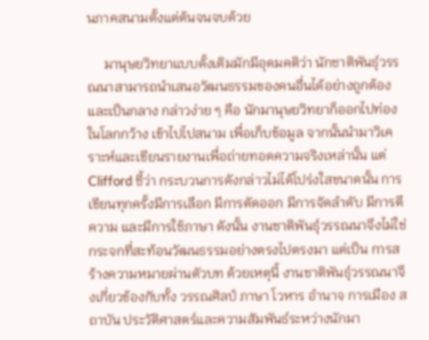นภาคสนามตั้งแต่ต้นจนจบด้วย

     มานุษยวิทยาแบบดั้งเดิมมักมีอุดมคติว่า นักชาติพันธุ์วรรณนาสามารถนำเสนอวัฒนธรรมของคนอื่นได้อย่างถูกต้องและเป็นกลาง กล่าวง่าย ๆ คือ นักมานุษยวิทยาก็ออกไปท่องในโลกกว้าง เข้าไปไปสนาม เพื่อเก็บข้อมูล จากนั้นนำมาวิเคราะห์และเขียนรายงานเพื่อถ่ายทอดความจริงเหล่านั้น แต่ Clifford ชี้ว่า กระบวนการดังกล่าวไม่ได้โปร่งใสขนาดนั้น การเขียนทุกครั้งมีการเลือก มีการตัดออก มีการจัดลำดับ มีการตีความ และมีการใช้ภาษา ดังนั้น งานชาติพันธุ์วรรณนาจึงไม่ใช่ กระจกที่สะท้อนวัฒนธรรมอย่างตรงไปตรงมา แต่เป็น การสร้างความหมายผ่านตัวบท ด้วยเหตุนี้ งานชาติพันธุ์วรรณนาจึงเกี่ยวข้องกับทั้ง วรรณศิลป์ ภาษา โวหาร อำนาจ การเมือง สถาบัน ประวัติศาสตร์และความสัมพันธ์ระหว่างนักมา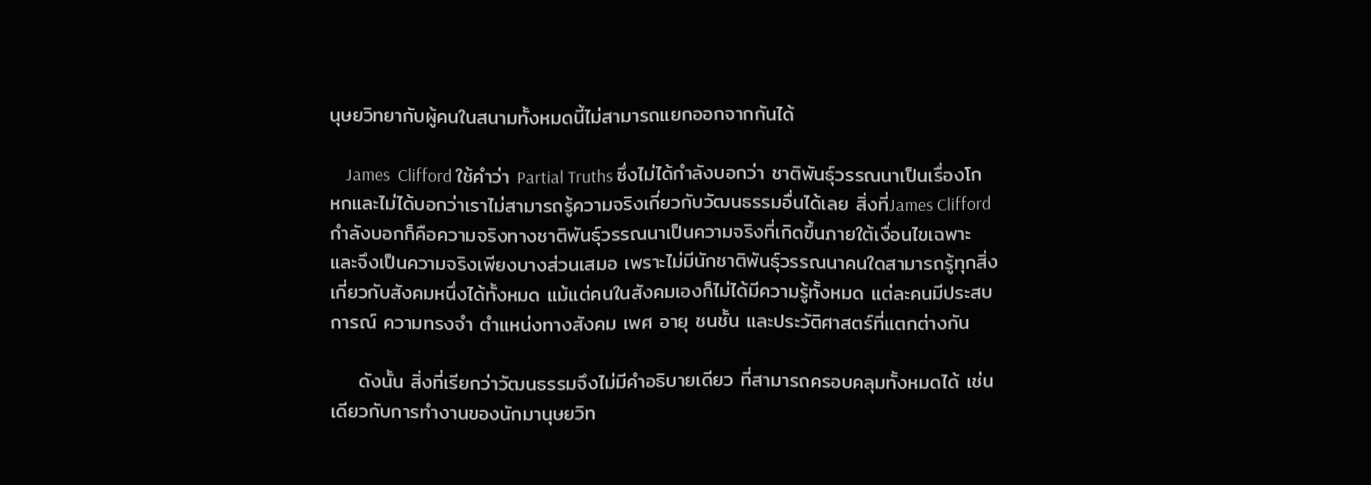นุษยวิทยากับผู้คนในสนามทั้งหมดนี้ไม่สามารถแยกออกจากกันได้

    James  Clifford ใช้คำว่า Partial Truths ซึ่งไม่ได้กำลังบอกว่า ชาติพันธุ์วรรณนาเป็นเรื่องโกหกและไม่ได้บอกว่าเราไม่สามารถรู้ความจริงเกี่ยวกับวัฒนธรรมอื่นได้เลย สิ่งที่James Clifford กำลังบอกก็คือความจริงทางชาติพันธุ์วรรณนาเป็นความจริงที่เกิดขึ้นภายใต้เงื่อนไขเฉพาะ และจึงเป็นความจริงเพียงบางส่วนเสมอ เพราะไม่มีนักชาติพันธุ์วรรณนาคนใดสามารถรู้ทุกสิ่งเกี่ยวกับสังคมหนึ่งได้ทั้งหมด แม้แต่คนในสังคมเองก็ไม่ได้มีความรู้ทั้งหมด แต่ละคนมีประสบการณ์ ความทรงจำ ตำแหน่งทางสังคม เพศ อายุ ชนชั้น และประวัติศาสตร์ที่แตกต่างกัน

    ดังนั้น สิ่งที่เรียกว่าวัฒนธรรมจึงไม่มีคำอธิบายเดียว ที่สามารถครอบคลุมทั้งหมดได้ เช่นเดียวกับการทำงานของนักมานุษยวิท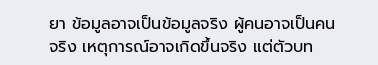ยา ข้อมูลอาจเป็นข้อมูลจริง ผู้คนอาจเป็นคนจริง เหตุการณ์อาจเกิดขึ้นจริง แต่ตัวบท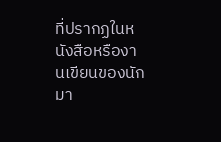ที่ปรากฏในหนังสือหรืองานเขียนของนักมา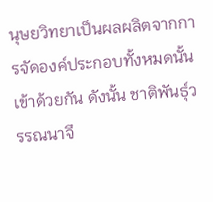นุษยวิทยาเป็นผลผลิตจากการจัดองค์ประกอบทั้งหมดนั้นเข้าด้วยกัน ดังนั้น ชาติพันธุ์วรรณนาจึ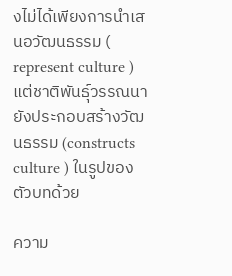งไม่ได้เพียงการนำเสนอวัฒนธรรม ( represent culture ) แต่ชาติพันธุ์วรรณนายังประกอบสร้างวัฒนธรรม (constructs  culture ) ในรูปของตัวบทด้วย

ความ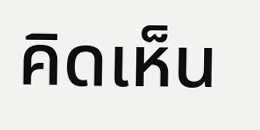คิดเห็น